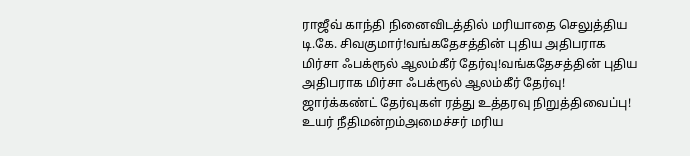ராஜீவ் காந்தி நினைவிடத்தில் மரியாதை செலுத்திய டி.கே. சிவகுமார்!வங்கதேசத்தின் புதிய அதிபராக மிர்சா ஃபக்ரூல் ஆலம்கீர் தேர்வு!வங்கதேசத்தின் புதிய அதிபராக மிர்சா ஃபக்ரூல் ஆலம்கீர் தேர்வு! ஜார்க்கண்ட் தேர்வுகள் ரத்து உத்தரவு நிறுத்திவைப்பு! உயர் நீதிமன்றம்அமைச்சர் மரிய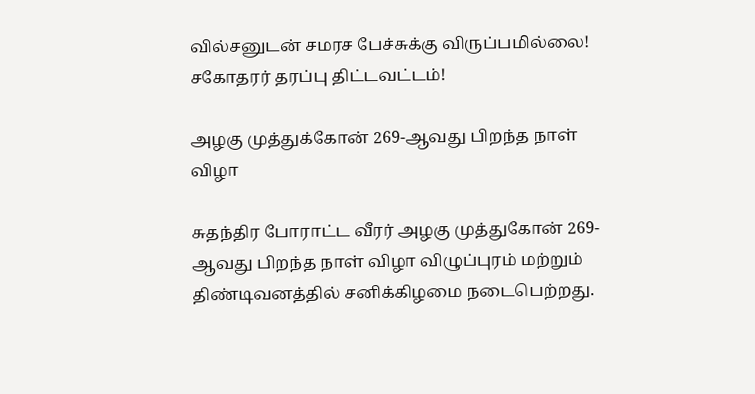வில்சனுடன் சமரச பேச்சுக்கு விருப்பமில்லை! சகோதரர் தரப்பு திட்டவட்டம்!

அழகு முத்துக்கோன் 269-ஆவது பிறந்த நாள் விழா

சுதந்திர போராட்ட வீரர் அழகு முத்துகோன் 269-ஆவது பிறந்த நாள் விழா விழுப்புரம் மற்றும் திண்டிவனத்தில் சனிக்கிழமை நடைபெற்றது.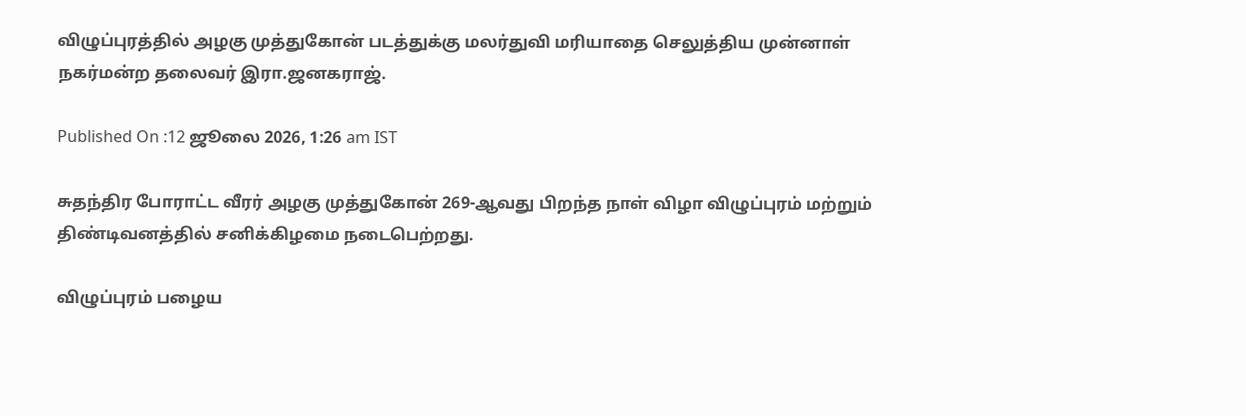விழுப்புரத்தில் அழகு முத்துகோன் படத்துக்கு மலர்துவி மரியாதை செலுத்திய முன்னாள் நகர்மன்ற தலைவர் இரா.ஜனகராஜ்.

Published On :12 ஜூலை 2026, 1:26 am IST

சுதந்திர போராட்ட வீரர் அழகு முத்துகோன் 269-ஆவது பிறந்த நாள் விழா விழுப்புரம் மற்றும் திண்டிவனத்தில் சனிக்கிழமை நடைபெற்றது.

விழுப்புரம் பழைய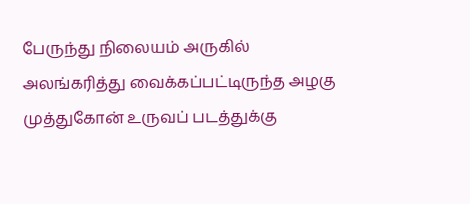பேருந்து நிலையம் அருகில் அலங்கரித்து வைக்கப்பட்டிருந்த அழகு முத்துகோன் உருவப் படத்துக்கு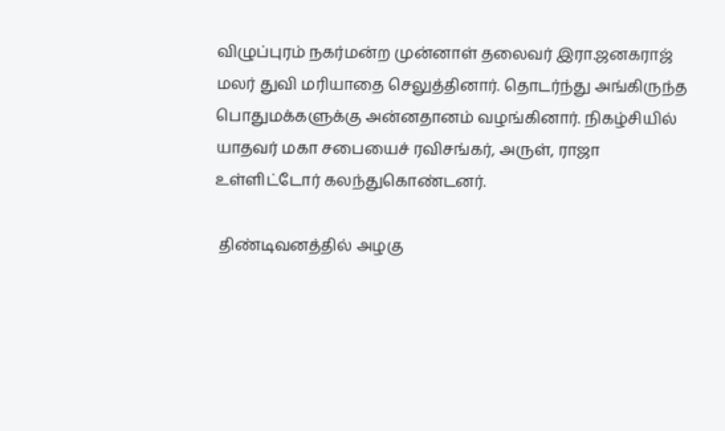விழுப்புரம் நகர்மன்ற முன்னாள் தலைவர் இரா.ஜனகராஜ் மலர் துவி மரியாதை செலுத்தினார். தொடர்ந்து அங்கிருந்த பொதுமக்களுக்கு அன்னதானம் வழங்கினார். நிகழ்சியில் யாதவர் மகா சபையைச் ரவிசங்கர், அருள், ராஜா உள்ளிட்டோர் கலந்துகொண்டனர்.

 திண்டிவனத்தில் அழகு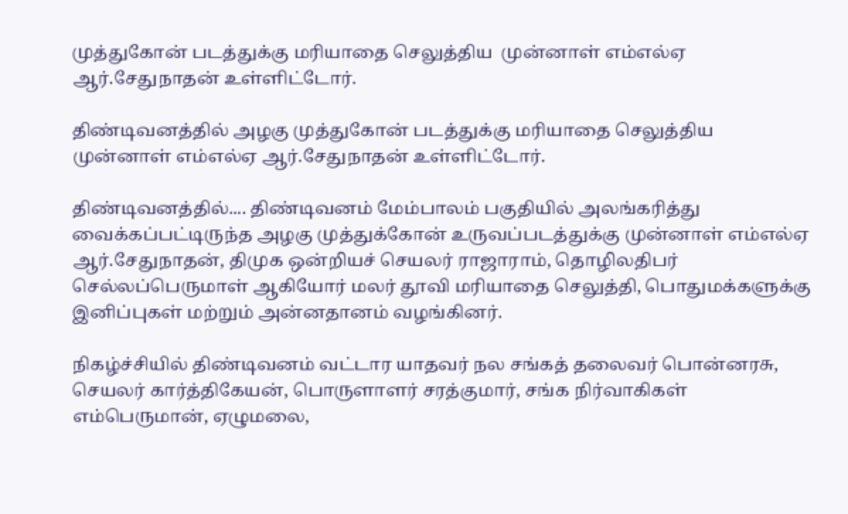முத்துகோன் படத்துக்கு மரியாதை செலுத்திய  முன்னாள் எம்எல்ஏ ஆர்.சேதுநாதன் உள்ளிட்டோர்.

திண்டிவனத்தில் அழகு முத்துகோன் படத்துக்கு மரியாதை செலுத்திய முன்னாள் எம்எல்ஏ ஆர்.சேதுநாதன் உள்ளிட்டோர்.

திண்டிவனத்தில்.... திண்டிவனம் மேம்பாலம் பகுதியில் அலங்கரித்து வைக்கப்பட்டிருந்த அழகு முத்துக்கோன் உருவப்படத்துக்கு முன்னாள் எம்எல்ஏ ஆர்.சேதுநாதன், திமுக ஒன்றியச் செயலர் ராஜாராம், தொழிலதிபர் செல்லப்பெருமாள் ஆகியோர் மலர் தூவி மரியாதை செலுத்தி, பொதுமக்களுக்கு இனிப்புகள் மற்றும் அன்னதானம் வழங்கினர்.

நிகழ்ச்சியில் திண்டிவனம் வட்டார யாதவர் நல சங்கத் தலைவர் பொன்னரசு, செயலர் கார்த்திகேயன், பொருளாளர் சரத்குமார், சங்க நிர்வாகிகள் எம்பெருமான், ஏழுமலை,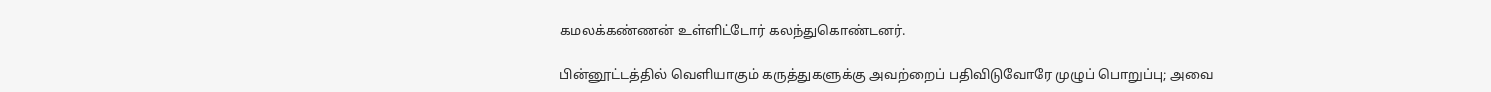கமலக்கண்ணன் உள்ளிட்டோர் கலந்துகொண்டனர்.

பின்னூட்டத்தில் வெளியாகும் கருத்துகளுக்கு அவற்றைப் பதிவிடுவோரே முழுப் பொறுப்பு; அவை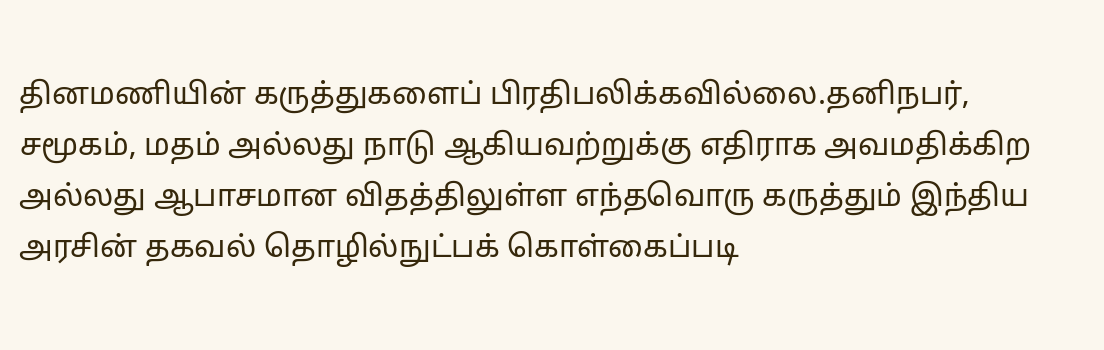தினமணியின் கருத்துகளைப் பிரதிபலிக்கவில்லை.தனிநபர், சமூகம், மதம் அல்லது நாடு ஆகியவற்றுக்கு எதிராக அவமதிக்கிற அல்லது ஆபாசமான விதத்திலுள்ள எந்தவொரு கருத்தும் இந்திய அரசின் தகவல் தொழில்நுட்பக் கொள்கைப்படி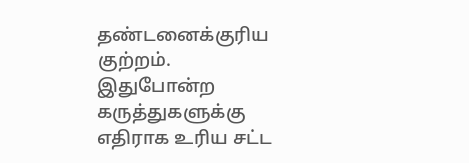தண்டனைக்குரிய குற்றம். இதுபோன்ற கருத்துகளுக்கு எதிராக உரிய சட்ட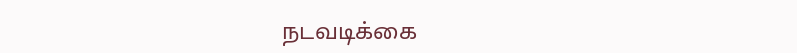நடவடிக்கை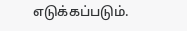எடுக்கப்படும்.